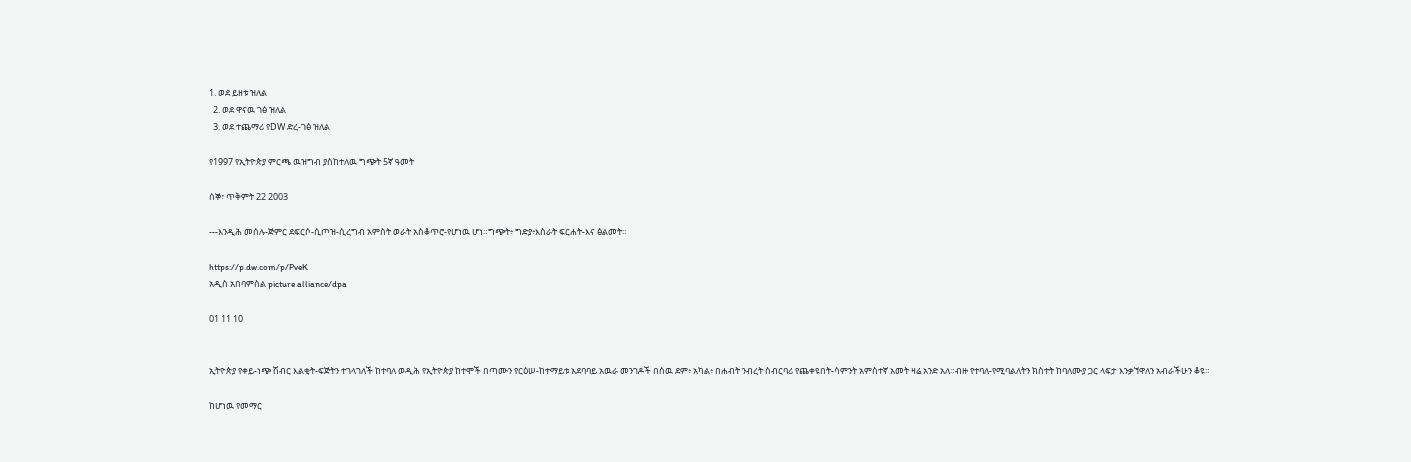1. ወደ ይዘቱ ዝለል
  2. ወደ ዋናዉ ገፅ ዝለል
  3. ወደ ተጨማሪ የDW ድረ-ገፅ ዝለል

የ1997 የኢትዮጵያ ምርጫ ዉዝግብ ያስከተለዉ ግጭት 5ኛ ዓመት

ሰኞ፣ ጥቅምት 22 2003

---እንዲሕ መሰሉ-ጅምር ደፍርሶ-ሲጦዝ-ሲረግብ አምስት ወራት አስቆጥሮ-የሆነዉ ሆነ።ግጭት፥ ግድያ፥እስራት ፍርሐት-እና ፅልመት።

https://p.dw.com/p/PveK
አዲስ አበባምስል picture alliance/dpa

01 11 10


ኢትዮጵያ የቀይ-ነጭ ሽብር እልቂት-ፍጅትን ተገላገለች ከተባለ ወዲሕ የኢትዮጵያ ከተሞች በጣሙን የርዕሠ-ከተማይቱ አደባባይ አዉራ መንገዶች በሰዉ ደም፥ አካል፥ በሐብት ንብረት ስብርባሪ የጨቀዩበት-ሳምንት አምስተኛ አመት ዛሬ አንድ አለ።ብዙ የተባለ-የሚባልለትን ክስተት ከባለሙያ ጋር ላፍታ እንቃኘዋለን አብራችሁን ቆዩ።

ከሆነዉ የመማር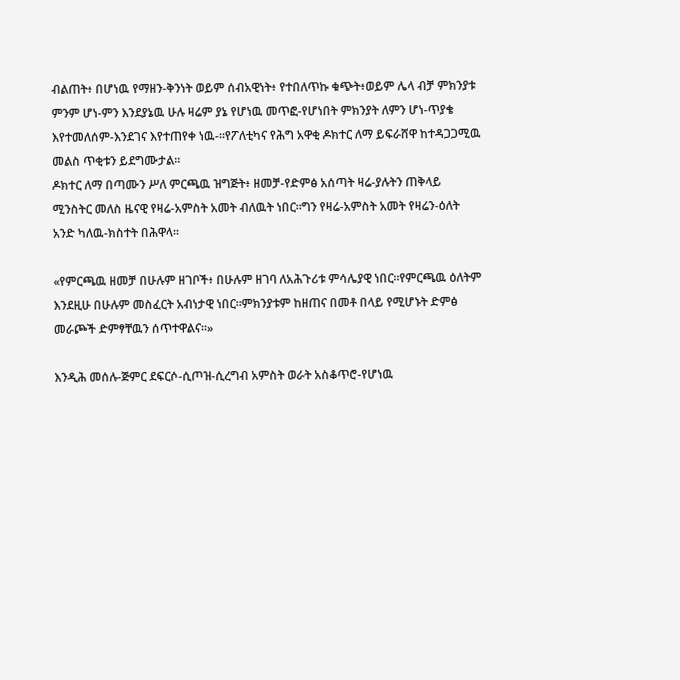ብልጠት፥ በሆነዉ የማዘን-ቅንነት ወይም ሰብአዊነት፥ የተበለጥኩ ቁጭት፥ወይም ሌላ ብቻ ምክንያቱ ምንም ሆነ-ምን እንደያኔዉ ሁሉ ዛሬም ያኔ የሆነዉ መጥፎ-የሆነበት ምክንያት ለምን ሆነ-ጥያቄ እየተመለሰም-እንደገና እየተጠየቀ ነዉ-።የፖለቲካና የሕግ አዋቂ ዶክተር ለማ ይፍራሸዋ ከተዳጋጋሚዉ መልስ ጥቂቱን ይደግሙታል።
ዶክተር ለማ በጣሙን ሥለ ምርጫዉ ዝግጅት፥ ዘመቻ-የድምፅ አሰጣት ዛሬ-ያሉትን ጠቅላይ ሚንስትር መለስ ዜናዊ የዛሬ-አምስት አመት ብለዉት ነበር።ግን የዛሬ-አምስት አመት የዛሬን-ዕለት አንድ ካለዉ-ክስተት በሕዋላ።

«የምርጫዉ ዘመቻ በሁሉም ዘገቦች፥ በሁሉም ዘገባ ለአሕጉሪቱ ምሳሌያዊ ነበር።የምርጫዉ ዕለትም እንደዚሁ በሁሉም መስፈርት አብነታዊ ነበር።ምክንያቱም ከዘጠና በመቶ በላይ የሚሆኑት ድምፅ መራጮች ድምፃቸዉን ሰጥተዋልና።»

እንዲሕ መሰሉ-ጅምር ደፍርሶ-ሲጦዝ-ሲረግብ አምስት ወራት አስቆጥሮ-የሆነዉ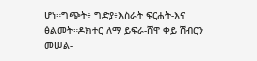ሆነ።ግጭት፥ ግድያ፥እስራት ፍርሐት-እና ፅልመት።ዶክተር ለማ ይፍራ-ሸዋ ቀይ ሽብርን መሠል-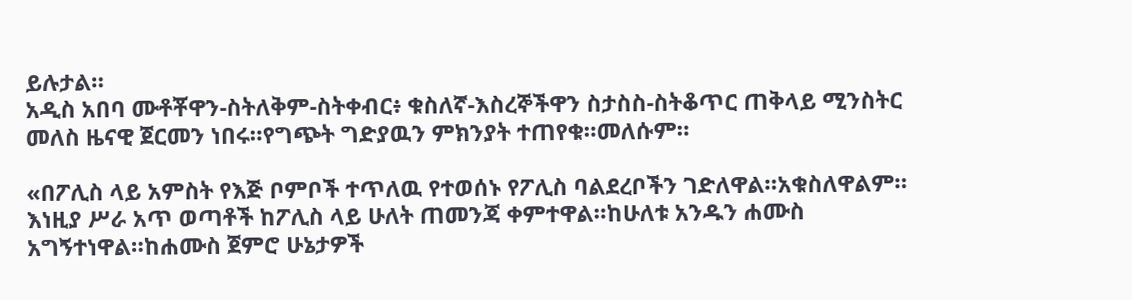ይሉታል።
አዲስ አበባ ሙቶቾዋን-ስትለቅም-ስትቀብር፥ ቁስለኛ-እስረኞችዋን ስታስስ-ስትቆጥር ጠቅላይ ሚንስትር መለስ ዜናዊ ጀርመን ነበሩ።የግጭት ግድያዉን ምክንያት ተጠየቁ።መለሱም።

«በፖሊስ ላይ አምስት የእጅ ቦምቦች ተጥለዉ የተወሰኑ የፖሊስ ባልደረቦችን ገድለዋል።አቁስለዋልም። እነዚያ ሥራ አጥ ወጣቶች ከፖሊስ ላይ ሁለት ጠመንጃ ቀምተዋል።ከሁለቱ አንዱን ሐሙስ አግኝተነዋል።ከሐሙስ ጀምሮ ሁኔታዎች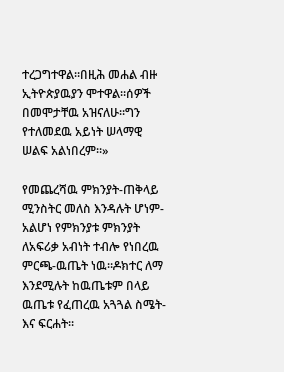ተረጋግተዋል።በዚሕ መሐል ብዙ ኢትዮጵያዉያን ሞተዋል።ሰዎች በመሞታቸዉ አዝናለሁ።ግን የተለመደዉ አይነት ሠላማዊ ሠልፍ አልነበረም።»

የመጨረሻዉ ምክንያት-ጠቅላይ ሚንስትር መለስ እንዳሉት ሆነም-አልሆነ የምክንያቱ ምክንያት ለአፍሪቃ አብነት ተብሎ የነበረዉ ምርጫ-ዉጤት ነዉ።ዶክተር ለማ እንደሚሉት ከዉጤቱም በላይ ዉጤቱ የፈጠረዉ አጓጓል ስሜት-እና ፍርሐት።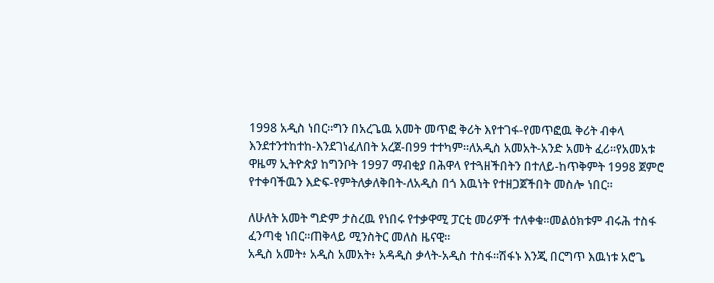1998 አዲስ ነበር።ግን በአረጌዉ አመት መጥፎ ቅሪት እየተገፋ-የመጥፎዉ ቅሪት ብቀላ እንደተንተከተከ-እንደገነፈለበት አረጀ-በ99 ተተካም።ለአዲስ አመአት-አንድ አመት ፈሪ።የአመአቱ ዋዜማ ኢትዮጵያ ከግንቦት 1997 ማብቂያ በሕዋላ የተጓዘችበትን በተለይ-ከጥቅምት 1998 ጀምሮ የተቀባችዉን እድፍ-የምትለቃለቅበት-ለአዲስ በጎ እዉነት የተዘጋጀችበት መስሎ ነበር።

ለሁለት አመት ግድም ታስረዉ የነበሩ የተቃዋሚ ፓርቲ መሪዎች ተለቀቁ።መልዕክቱም ብሩሕ ተስፋ ፈንጣቂ ነበር።ጠቅላይ ሚንስትር መለስ ዜናዊ።
አዲስ አመት፥ አዲስ አመአት፥ አዳዲስ ቃላት-አዲስ ተስፋ።ሽፋኑ እንጂ በርግጥ እዉነቱ አሮጌ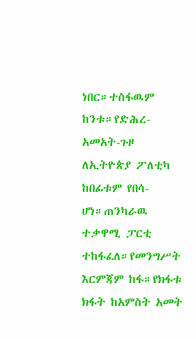ነበር።ተስፋዉም ከንቱ።የድሕረ-አመአት-ጉዞ ለኢትዮጵያ ፖለቲካ ከበፊቱም የበሳ-ሆነ።ጠንካራዉ ተቃዋሚ ፓርቲ ተከፋፈለ።የመንግሥት እርምጃም ከፋ።የክፋቱ ክፋት ከአምስት አመት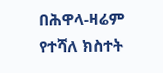በሕዋላ-ዛሬም የተሻለ ክስተት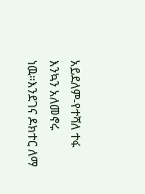አይደለም-የተሻለ ተፋ እንኳን አለመኖሩ ነዉ።እንደገና ዶክተር ለማ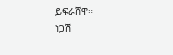ይፍራሸዋ።
ነጋሽ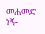መሐመድ ነኝ-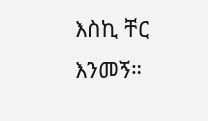እስኪ ቸር እንመኝ።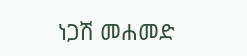ነጋሽ መሐመድ